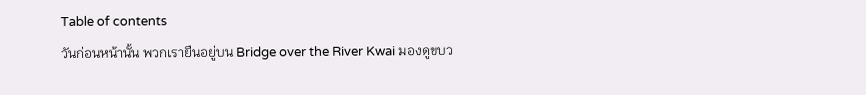Table of contents
วันก่อนหน้านั้น พวกเรายืนอยู่บน Bridge over the River Kwai มองดูขบว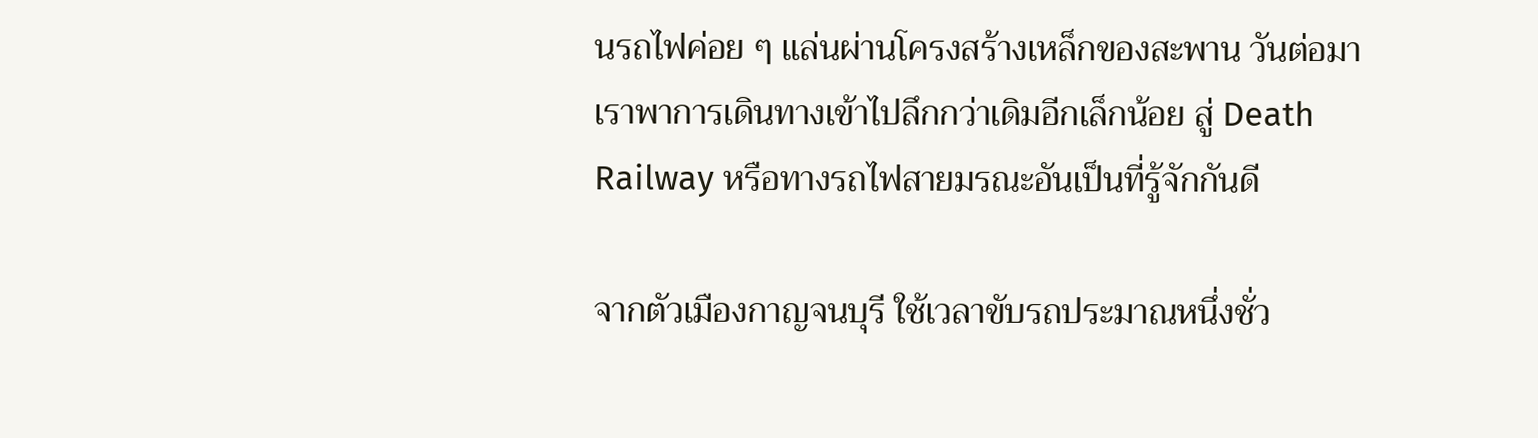นรถไฟค่อย ๆ แล่นผ่านโครงสร้างเหล็กของสะพาน วันต่อมา เราพาการเดินทางเข้าไปลึกกว่าเดิมอีกเล็กน้อย สู่ Death Railway หรือทางรถไฟสายมรณะอันเป็นที่รู้จักกันดี

จากตัวเมืองกาญจนบุรี ใช้เวลาขับรถประมาณหนึ่งชั่ว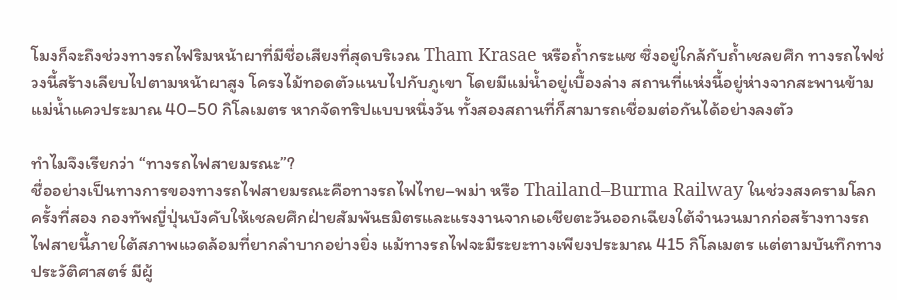โมงก็จะถึงช่วงทางรถไฟริมหน้าผาที่มีชื่อเสียงที่สุดบริเวณ Tham Krasae หรือถ้ำกระแซ ซึ่งอยู่ใกล้กับถ้ำเชลยศึก ทางรถไฟช่วงนี้สร้างเลียบไปตามหน้าผาสูง โครงไม้ทอดตัวแนบไปกับภูเขา โดยมีแม่น้ำอยู่เบื้องล่าง สถานที่แห่งนี้อยู่ห่างจากสะพานข้ามแม่น้ำแควประมาณ 40–50 กิโลเมตร หากจัดทริปแบบหนึ่งวัน ทั้งสองสถานที่ก็สามารถเชื่อมต่อกันได้อย่างลงตัว

ทำไมจึงเรียกว่า “ทางรถไฟสายมรณะ”?
ชื่ออย่างเป็นทางการของทางรถไฟสายมรณะคือทางรถไฟไทย–พม่า หรือ Thailand–Burma Railway ในช่วงสงครามโลกครั้งที่สอง กองทัพญี่ปุ่นบังคับให้เชลยศึกฝ่ายสัมพันธมิตรและแรงงานจากเอเชียตะวันออกเฉียงใต้จำนวนมากก่อสร้างทางรถไฟสายนี้ภายใต้สภาพแวดล้อมที่ยากลำบากอย่างยิ่ง แม้ทางรถไฟจะมีระยะทางเพียงประมาณ 415 กิโลเมตร แต่ตามบันทึกทางประวัติศาสตร์ มีผู้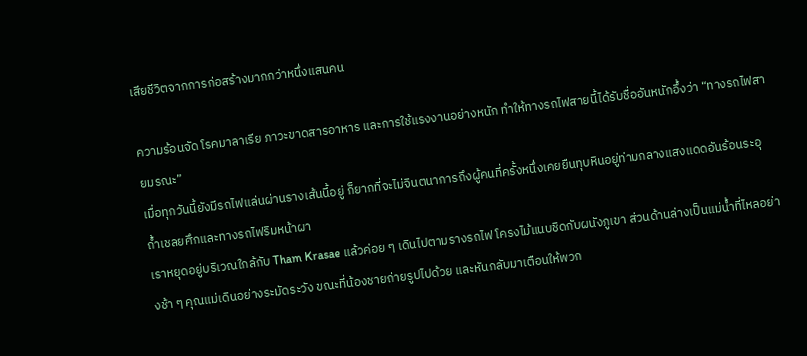เสียชีวิตจากการก่อสร้างมากกว่าหนึ่งแสนคน

ความร้อนจัด โรคมาลาเรีย ภาวะขาดสารอาหาร และการใช้แรงงานอย่างหนัก ทำให้ทางรถไฟสายนี้ได้รับชื่ออันหนักอึ้งว่า “ทางรถไฟสายมรณะ”
เมื่อทุกวันนี้ยังมีรถไฟแล่นผ่านรางเส้นนี้อยู่ ก็ยากที่จะไม่จินตนาการถึงผู้คนที่ครั้งหนึ่งเคยยืนทุบหินอยู่ท่ามกลางแสงแดดอันร้อนระอุ
ถ้ำเชลยศึกและทางรถไฟริมหน้าผา
เราหยุดอยู่บริเวณใกล้กับ Tham Krasae แล้วค่อย ๆ เดินไปตามรางรถไฟ โครงไม้แนบชิดกับผนังภูเขา ส่วนด้านล่างเป็นแม่น้ำที่ไหลอย่างช้า ๆ คุณแม่เดินอย่างระมัดระวัง ขณะที่น้องชายถ่ายรูปไปด้วย และหันกลับมาเตือนให้พวก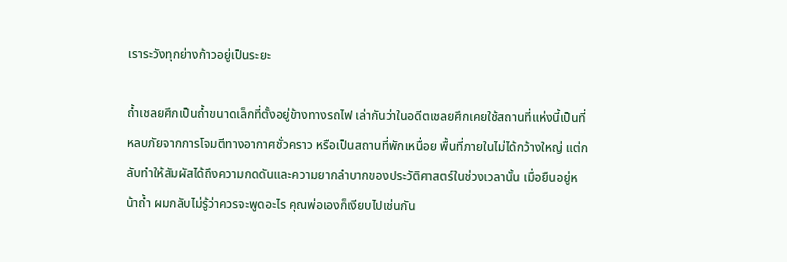เราระวังทุกย่างก้าวอยู่เป็นระยะ

ถ้ำเชลยศึกเป็นถ้ำขนาดเล็กที่ตั้งอยู่ข้างทางรถไฟ เล่ากันว่าในอดีตเชลยศึกเคยใช้สถานที่แห่งนี้เป็นที่หลบภัยจากการโจมตีทางอากาศชั่วคราว หรือเป็นสถานที่พักเหนื่อย พื้นที่ภายในไม่ได้กว้างใหญ่ แต่กลับทำให้สัมผัสได้ถึงความกดดันและความยากลำบากของประวัติศาสตร์ในช่วงเวลานั้น เมื่อยืนอยู่หน้าถ้ำ ผมกลับไม่รู้ว่าควรจะพูดอะไร คุณพ่อเองก็เงียบไปเช่นกัน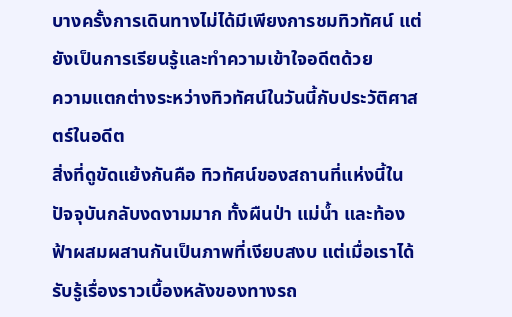บางครั้งการเดินทางไม่ได้มีเพียงการชมทิวทัศน์ แต่ยังเป็นการเรียนรู้และทำความเข้าใจอดีตด้วย
ความแตกต่างระหว่างทิวทัศน์ในวันนี้กับประวัติศาสตร์ในอดีต
สิ่งที่ดูขัดแย้งกันคือ ทิวทัศน์ของสถานที่แห่งนี้ในปัจจุบันกลับงดงามมาก ทั้งผืนป่า แม่น้ำ และท้องฟ้าผสมผสานกันเป็นภาพที่เงียบสงบ แต่เมื่อเราได้รับรู้เรื่องราวเบื้องหลังของทางรถ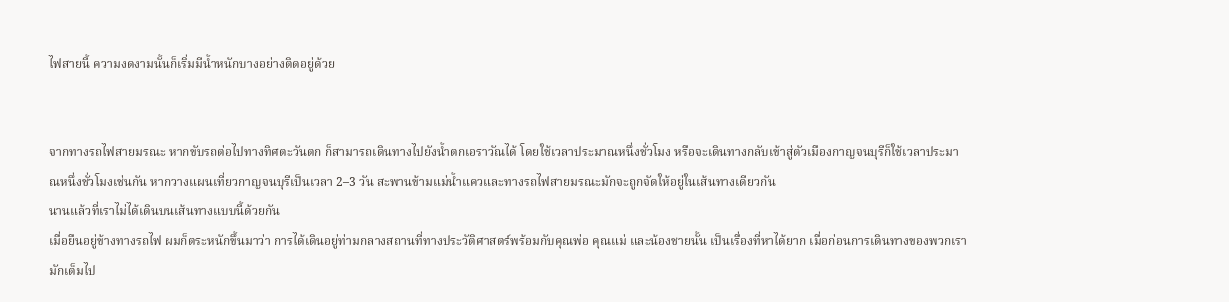ไฟสายนี้ ความงดงามนั้นก็เริ่มมีน้ำหนักบางอย่างติดอยู่ด้วย


จากทางรถไฟสายมรณะ หากขับรถต่อไปทางทิศตะวันตก ก็สามารถเดินทางไปยังน้ำตกเอราวัณได้ โดยใช้เวลาประมาณหนึ่งชั่วโมง หรือจะเดินทางกลับเข้าสู่ตัวเมืองกาญจนบุรีก็ใช้เวลาประมาณหนึ่งชั่วโมงเช่นกัน หากวางแผนเที่ยวกาญจนบุรีเป็นเวลา 2–3 วัน สะพานข้ามแม่น้ำแควและทางรถไฟสายมรณะมักจะถูกจัดให้อยู่ในเส้นทางเดียวกัน
นานแล้วที่เราไม่ได้เดินบนเส้นทางแบบนี้ด้วยกัน
เมื่อยืนอยู่ข้างทางรถไฟ ผมก็ตระหนักขึ้นมาว่า การได้เดินอยู่ท่ามกลางสถานที่ทางประวัติศาสตร์พร้อมกับคุณพ่อ คุณแม่ และน้องชายนั้น เป็นเรื่องที่หาได้ยาก เมื่อก่อนการเดินทางของพวกเรามักเต็มไป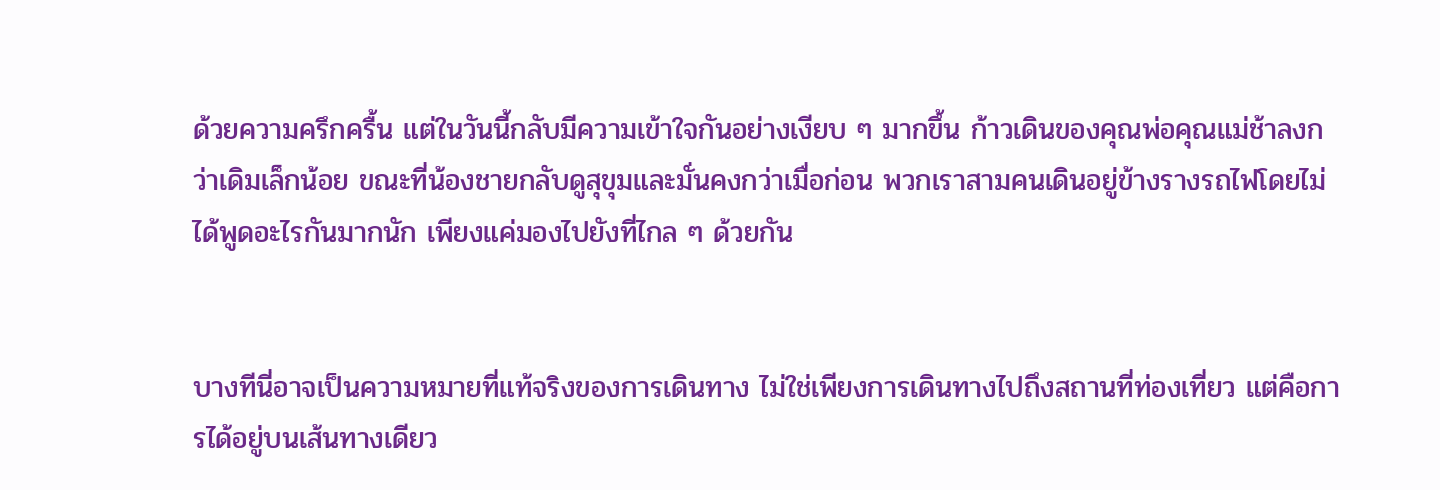ด้วยความครึกครื้น แต่ในวันนี้กลับมีความเข้าใจกันอย่างเงียบ ๆ มากขึ้น ก้าวเดินของคุณพ่อคุณแม่ช้าลงกว่าเดิมเล็กน้อย ขณะที่น้องชายกลับดูสุขุมและมั่นคงกว่าเมื่อก่อน พวกเราสามคนเดินอยู่ข้างรางรถไฟโดยไม่ได้พูดอะไรกันมากนัก เพียงแค่มองไปยังที่ไกล ๆ ด้วยกัน


บางทีนี่อาจเป็นความหมายที่แท้จริงของการเดินทาง ไม่ใช่เพียงการเดินทางไปถึงสถานที่ท่องเที่ยว แต่คือการได้อยู่บนเส้นทางเดียว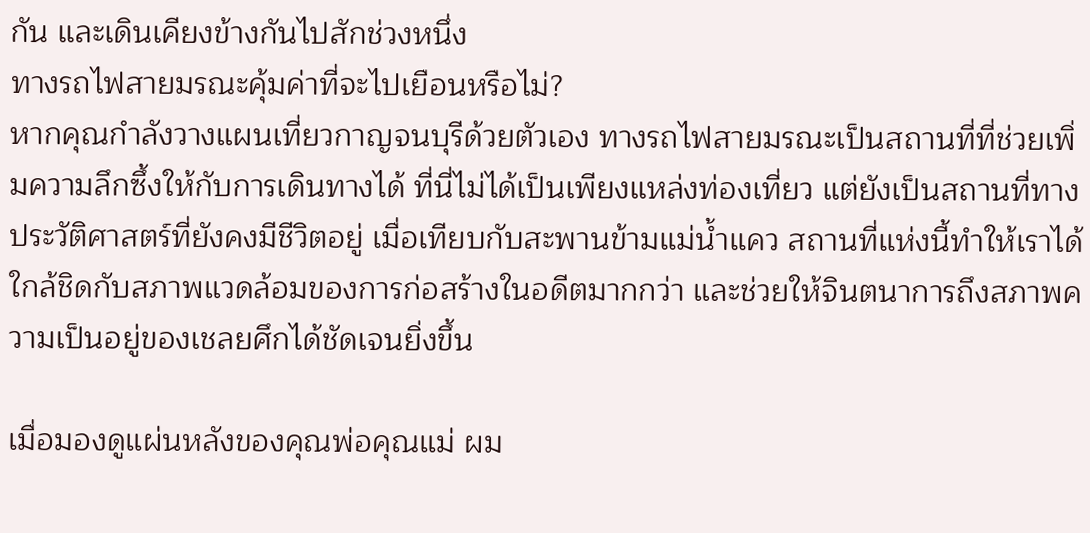กัน และเดินเคียงข้างกันไปสักช่วงหนึ่ง
ทางรถไฟสายมรณะคุ้มค่าที่จะไปเยือนหรือไม่?
หากคุณกำลังวางแผนเที่ยวกาญจนบุรีด้วยตัวเอง ทางรถไฟสายมรณะเป็นสถานที่ที่ช่วยเพิ่มความลึกซึ้งให้กับการเดินทางได้ ที่นี่ไม่ได้เป็นเพียงแหล่งท่องเที่ยว แต่ยังเป็นสถานที่ทางประวัติศาสตร์ที่ยังคงมีชีวิตอยู่ เมื่อเทียบกับสะพานข้ามแม่น้ำแคว สถานที่แห่งนี้ทำให้เราได้ใกล้ชิดกับสภาพแวดล้อมของการก่อสร้างในอดีตมากกว่า และช่วยให้จินตนาการถึงสภาพความเป็นอยู่ของเชลยศึกได้ชัดเจนยิ่งขึ้น

เมื่อมองดูแผ่นหลังของคุณพ่อคุณแม่ ผม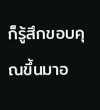ก็รู้สึกขอบคุณขึ้นมาอ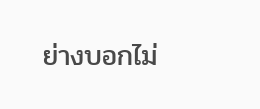ย่างบอกไม่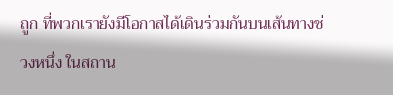ถูก ที่พวกเรายังมีโอกาสได้เดินร่วมกันบนเส้นทางช่วงหนึ่ง ในสถาน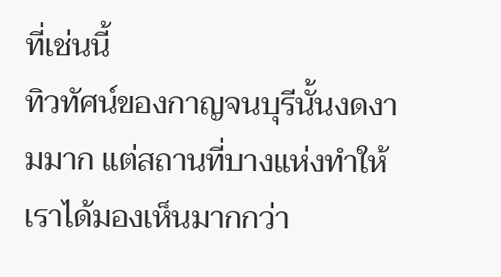ที่เช่นนี้
ทิวทัศน์ของกาญจนบุรีนั้นงดงามมาก แต่สถานที่บางแห่งทำให้เราได้มองเห็นมากกว่า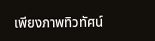เพียงภาพทิวทัศน์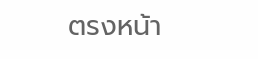ตรงหน้า